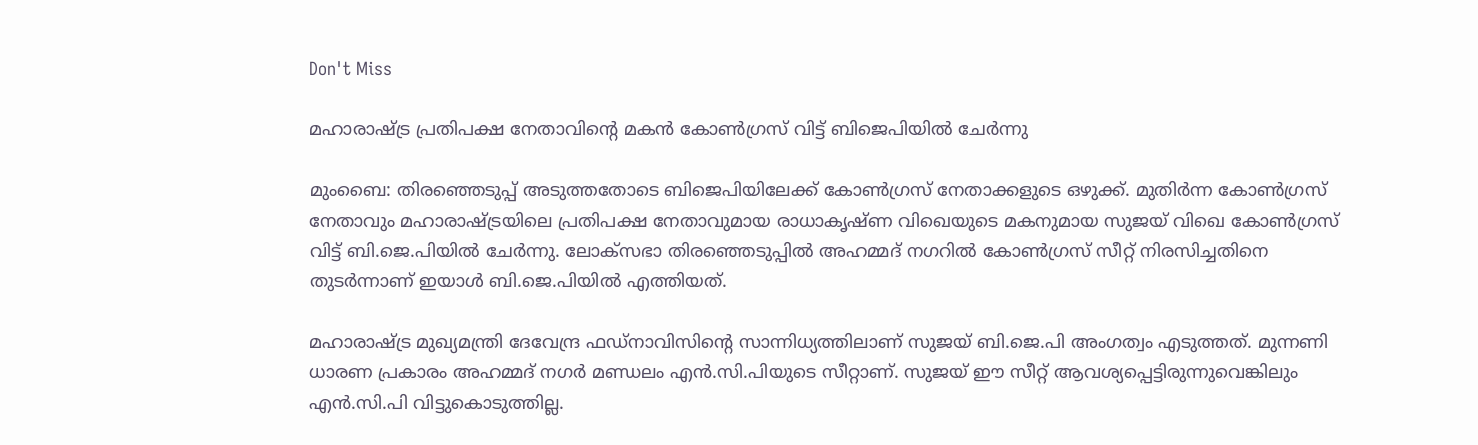Don't Miss

മഹാരാഷ്ട്ര പ്രതിപക്ഷ നേതാവിന്റെ മകന്‍ കോണ്‍ഗ്രസ് വിട്ട് ബിജെപിയില്‍ ചേര്‍ന്നു

മുംബൈ: തിരഞ്ഞെടുപ്പ് അടുത്തതോടെ ബിജെപിയിലേക്ക് കോണ്‍ഗ്രസ് നേതാക്കളുടെ ഒഴുക്ക്. മുതിര്‍ന്ന കോണ്‍ഗ്രസ് നേതാവും മഹാരാഷ്ട്രയിലെ പ്രതിപക്ഷ നേതാവുമായ രാധാകൃഷ്ണ വിഖെയുടെ മകനുമായ സുജയ് വിഖെ കോണ്‍ഗ്രസ് വിട്ട് ബി.ജെ.പിയില്‍ ചേര്‍ന്നു. ലോക്‌സഭാ തിരഞ്ഞെടുപ്പില്‍ അഹമ്മദ് നഗറില്‍ കോണ്‍ഗ്രസ് സീറ്റ് നിരസിച്ചതിനെ തുടര്‍ന്നാണ് ഇയാള്‍ ബി.ജെ.പിയില്‍ എത്തിയത്.

മഹാരാഷ്ട്ര മുഖ്യമന്ത്രി ദേവേന്ദ്ര ഫഡ്‌നാവിസിന്റെ സാന്നിധ്യത്തിലാണ് സുജയ് ബി.ജെ.പി അംഗത്വം എടുത്തത്. മുന്നണി ധാരണ പ്രകാരം അഹമ്മദ് നഗര്‍ മണ്ഡലം എന്‍.സി.പിയുടെ സീറ്റാണ്. സുജയ് ഈ സീറ്റ് ആവശ്യപ്പെട്ടിരുന്നുവെങ്കിലും എന്‍.സി.പി വിട്ടുകൊടുത്തില്ല.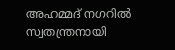അഹമ്മദ് നഗറില്‍ സ്വതന്ത്രനായി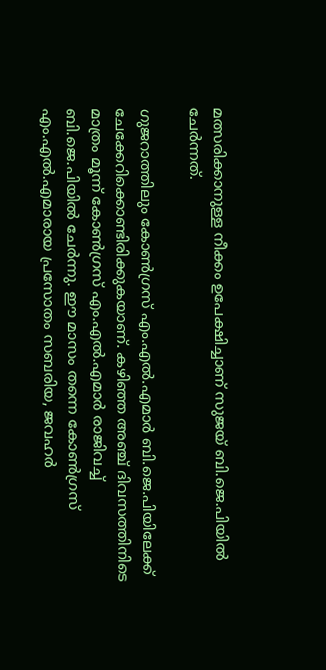മത്സരിക്കാനുള്ള നീക്കം ഉപേക്ഷിച്ചാണ് സുജയ് ബി.ജെ.പിയില്‍ ചേര്‍ന്നത്.

ഗുജറാത്തിലും കോണ്‍ഗ്രസ് എം.എല്‍.എമാര്‍ ബി.ജെ.പിയിലേക്ക് ചേക്കേറിക്കൊണ്ടിരിക്കുകയാണ്. കഴിഞ്ഞ അഞ്ച് ദിവസത്തിനിടെ മാത്രം മൂന്ന് കോണ്‍ഗ്രസ് എം.എല്‍.എമാര്‍ രാജിവച്ച് ബി.ജെ.പിയില്‍ ചേര്‍ന്നു. ഈ മാസം തന്നെ കോണ്‍ഗ്രസ് എം.എല്‍.എമാരായ പ്രസോതം സബരിയ, ജവഹര്‍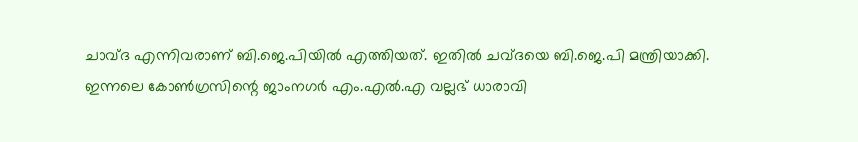ചാവ്ദ എന്നിവരാണ് ബി.ജെ.പിയില്‍ എത്തിയത്. ഇതില്‍ ചവ്ദയെ ബി.ജെ.പി മന്ത്രിയാക്കി.
ഇന്നലെ കോണ്‍ഗ്രസിന്റെ ജാംനഗര്‍ എം.എല്‍.എ വല്ലഭ് ധാരാവി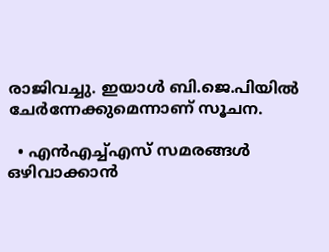രാജിവച്ചു. ഇയാള്‍ ബി.ജെ.പിയില്‍ ചേര്‍ന്നേക്കുമെന്നാണ് സൂചന.

  • എന്‍എച്ച്എസ് സമരങ്ങള്‍ ഒഴിവാക്കാന്‍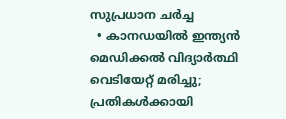സുപ്രധാന ചര്‍ച്ച
  • കാനഡയില്‍ ഇന്ത്യന്‍ മെഡിക്കല്‍ വിദ്യാര്‍ത്ഥി വെടിയേറ്റ് മരിച്ചു; പ്രതികള്‍ക്കായി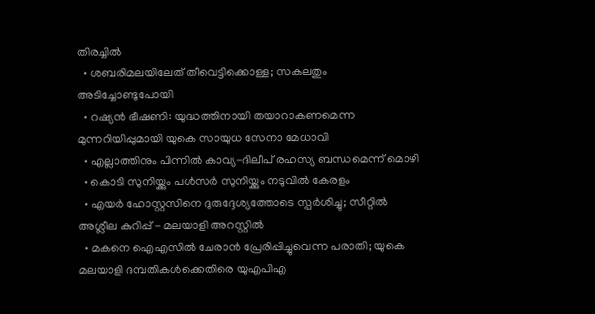തിരച്ചില്‍
  • ശബരിമലയിലേത് തീവെട്ടിക്കൊള്ള; സകലതും അടിച്ചോണ്ടുപോയി
  • റഷ്യന്‍ ഭീഷണി: യുദ്ധത്തിനായി തയാറാകണമെന്ന മുന്നറിയിപ്പുമായി യുകെ സായുധ സേനാ മേധാവി
  • എല്ലാത്തിനും പിന്നില്‍ കാവ്യ-ദിലീപ് രഹസ്യ ബന്ധമെന്ന് മൊഴി
  • കൊടി സുനിയ്ക്കും പള്‍സര്‍ സുനിയ്ക്കും നടുവില്‍ കേരളം
  • എയര്‍ ഹോസ്റ്റസിനെ ദുരുദ്ദേശ്യത്തോടെ സ്പര്‍ശിച്ചു; സീറ്റില്‍ അശ്ലീല കുറിപ്പ് - മലയാളി അറസ്റ്റില്‍
  • മകനെ ഐഎസില്‍ ചേരാന്‍ പ്രേരിപ്പിച്ചുവെന്ന പരാതി; യുകെ മലയാളി ദമ്പതികള്‍ക്കെതിരെ യുഎപിഎ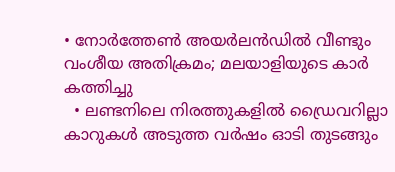• നോര്‍ത്തേണ്‍ അയര്‍ലന്‍ഡില്‍ വീണ്ടും വംശീയ അതിക്രമം; മലയാളിയുടെ കാര്‍ കത്തിച്ചു
  • ലണ്ടനിലെ നിരത്തുകളില്‍ ഡ്രൈവറില്ലാ കാറുകള്‍ അടുത്ത വര്‍ഷം ഓടി തുടങ്ങും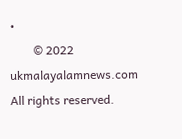•
        © 2022 ukmalayalamnews.com All rights reserved.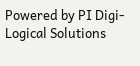Powered by PI Digi-Logical Solutions